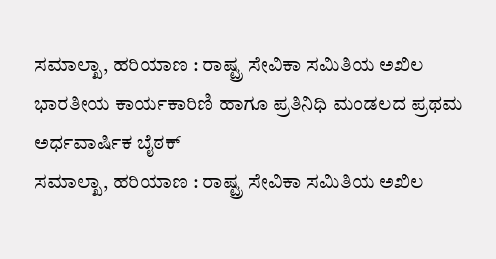ಸಮಾಲ್ಖಾ, ಹರಿಯಾಣ : ರಾಷ್ಟ್ರ ಸೇವಿಕಾ ಸಮಿತಿಯ ಅಖಿಲ ಭಾರತೀಯ ಕಾರ್ಯಕಾರಿಣಿ ಹಾಗೂ ಪ್ರತಿನಿಧಿ ಮಂಡಲದ ಪ್ರಥಮ ಅರ್ಧವಾರ್ಷಿಕ ಬೈಠಕ್
ಸಮಾಲ್ಖಾ, ಹರಿಯಾಣ : ರಾಷ್ಟ್ರ ಸೇವಿಕಾ ಸಮಿತಿಯ ಅಖಿಲ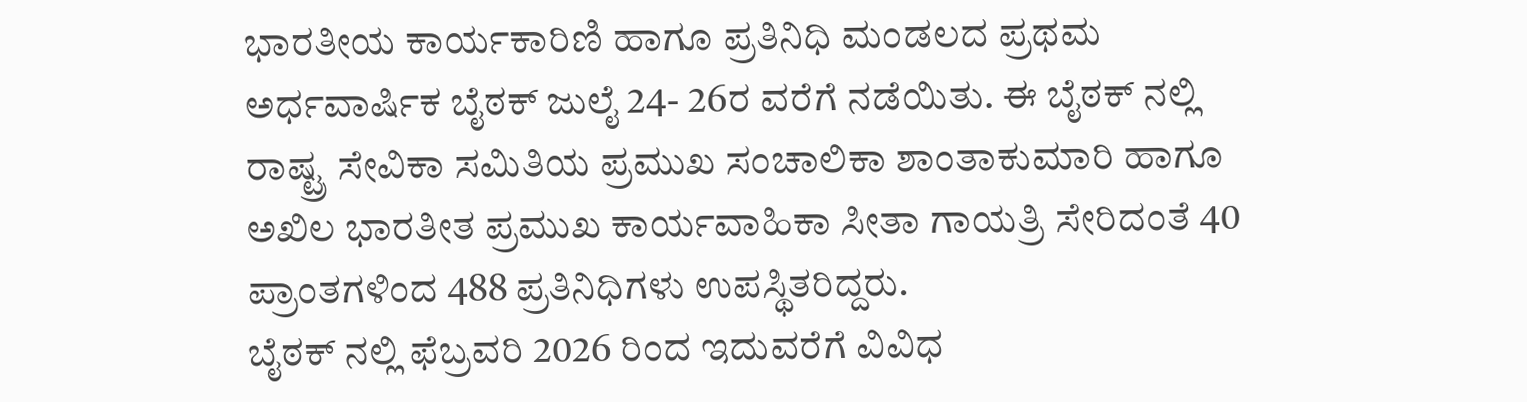ಭಾರತೀಯ ಕಾರ್ಯಕಾರಿಣಿ ಹಾಗೂ ಪ್ರತಿನಿಧಿ ಮಂಡಲದ ಪ್ರಥಮ ಅರ್ಧವಾರ್ಷಿಕ ಬೈಠಕ್ ಜುಲೈ 24- 26ರ ವರೆಗೆ ನಡೆಯಿತು. ಈ ಬೈಠಕ್ ನಲ್ಲಿ ರಾಷ್ಟ್ರ ಸೇವಿಕಾ ಸಮಿತಿಯ ಪ್ರಮುಖ ಸಂಚಾಲಿಕಾ ಶಾಂತಾಕುಮಾರಿ ಹಾಗೂ ಅಖಿಲ ಭಾರತೀತ ಪ್ರಮುಖ ಕಾರ್ಯವಾಹಿಕಾ ಸೀತಾ ಗಾಯತ್ರಿ ಸೇರಿದಂತೆ 40 ಪ್ರಾಂತಗಳಿಂದ 488 ಪ್ರತಿನಿಧಿಗಳು ಉಪಸ್ಥಿತರಿದ್ದರು.
ಬೈಠಕ್ ನಲ್ಲಿ ಫೆಬ್ರವರಿ 2026 ರಿಂದ ಇದುವರೆಗೆ ವಿವಿಧ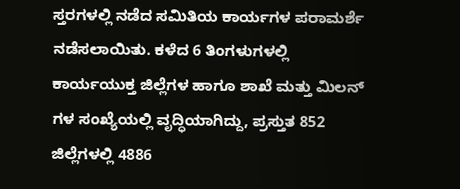ಸ್ತರಗಳಲ್ಲಿ ನಡೆದ ಸಮಿತಿಯ ಕಾರ್ಯಗಳ ಪರಾಮರ್ಶೆ ನಡೆಸಲಾಯಿತು. ಕಳೆದ 6 ತಿಂಗಳುಗಳಲ್ಲಿ ಕಾರ್ಯಯುಕ್ತ ಜಿಲ್ಲೆಗಳ ಹಾಗೂ ಶಾಖೆ ಮತ್ತು ಮಿಲನ್ ಗಳ ಸಂಖ್ಯೆಯಲ್ಲಿ ವೃದ್ಧಿಯಾಗಿದ್ದು, ಪ್ರಸ್ತುತ 852 ಜಿಲ್ಲೆಗಳಲ್ಲಿ 4886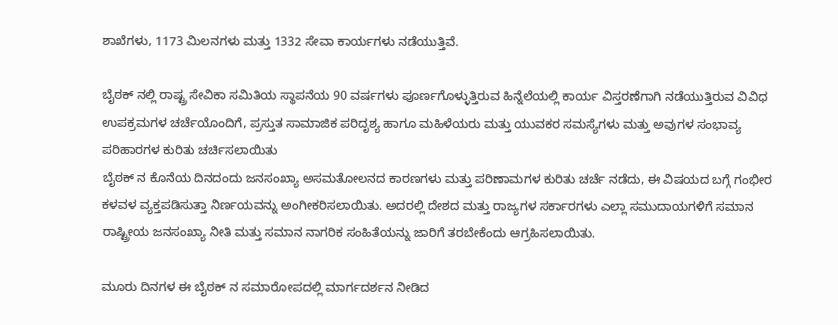ಶಾಖೆಗಳು, 1173 ಮಿಲನಗಳು ಮತ್ತು 1332 ಸೇವಾ ಕಾರ್ಯಗಳು ನಡೆಯುತ್ತಿವೆ.

ಬೈಠಕ್ ನಲ್ಲಿ ರಾಷ್ಟ್ರ ಸೇವಿಕಾ ಸಮಿತಿಯ ಸ್ಥಾಪನೆಯ 90 ವರ್ಷಗಳು ಪೂರ್ಣಗೊಳ್ಳುತ್ತಿರುವ ಹಿನ್ನೆಲೆಯಲ್ಲಿ ಕಾರ್ಯ ವಿಸ್ತರಣೆಗಾಗಿ ನಡೆಯುತ್ತಿರುವ ವಿವಿಧ ಉಪಕ್ರಮಗಳ ಚರ್ಚೆಯೊಂದಿಗೆ, ಪ್ರಸ್ತುತ ಸಾಮಾಜಿಕ ಪರಿದೃಶ್ಯ ಹಾಗೂ ಮಹಿಳೆಯರು ಮತ್ತು ಯುವಕರ ಸಮಸ್ಯೆಗಳು ಮತ್ತು ಅವುಗಳ ಸಂಭಾವ್ಯ ಪರಿಹಾರಗಳ ಕುರಿತು ಚರ್ಚಿಸಲಾಯಿತು
ಬೈಠಕ್ ನ ಕೊನೆಯ ದಿನದಂದು ಜನಸಂಖ್ಯಾ ಅಸಮತೋಲನದ ಕಾರಣಗಳು ಮತ್ತು ಪರಿಣಾಮಗಳ ಕುರಿತು ಚರ್ಚೆ ನಡೆದು, ಈ ವಿಷಯದ ಬಗ್ಗೆ ಗಂಭೀರ ಕಳವಳ ವ್ಯಕ್ತಪಡಿಸುತ್ತಾ ನಿರ್ಣಯವನ್ನು ಅಂಗೀಕರಿಸಲಾಯಿತು. ಅದರಲ್ಲಿ ದೇಶದ ಮತ್ತು ರಾಜ್ಯಗಳ ಸರ್ಕಾರಗಳು ಎಲ್ಲಾ ಸಮುದಾಯಗಳಿಗೆ ಸಮಾನ ರಾಷ್ಟ್ರೀಯ ಜನಸಂಖ್ಯಾ ನೀತಿ ಮತ್ತು ಸಮಾನ ನಾಗರಿಕ ಸಂಹಿತೆಯನ್ನು ಜಾರಿಗೆ ತರಬೇಕೆಂದು ಆಗ್ರಹಿಸಲಾಯಿತು.

ಮೂರು ದಿನಗಳ ಈ ಬೈಠಕ್ ನ ಸಮಾರೋಪದಲ್ಲಿ ಮಾರ್ಗದರ್ಶನ ನೀಡಿದ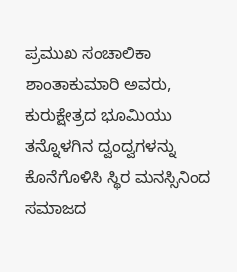ಪ್ರಮುಖ ಸಂಚಾಲಿಕಾ ಶಾಂತಾಕುಮಾರಿ ಅವರು, ಕುರುಕ್ಷೇತ್ರದ ಭೂಮಿಯು ತನ್ನೊಳಗಿನ ದ್ವಂದ್ವಗಳನ್ನು ಕೊನೆಗೊಳಿಸಿ ಸ್ಥಿರ ಮನಸ್ಸಿನಿಂದ ಸಮಾಜದ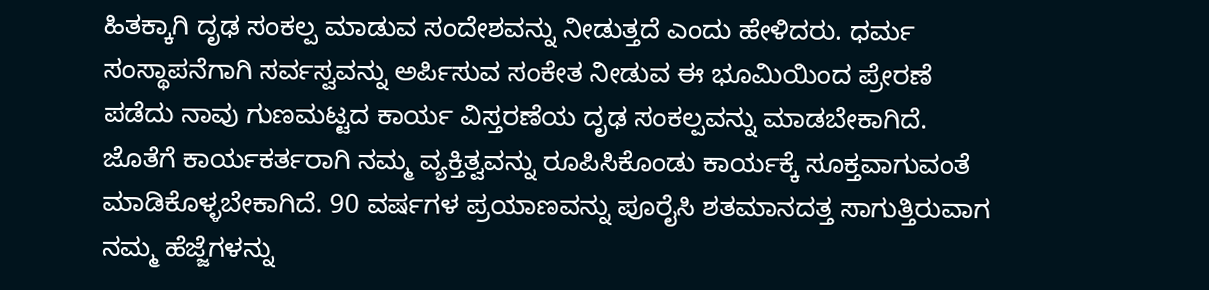ಹಿತಕ್ಕಾಗಿ ದೃಢ ಸಂಕಲ್ಪ ಮಾಡುವ ಸಂದೇಶವನ್ನು ನೀಡುತ್ತದೆ ಎಂದು ಹೇಳಿದರು. ಧರ್ಮ ಸಂಸ್ಥಾಪನೆಗಾಗಿ ಸರ್ವಸ್ವವನ್ನು ಅರ್ಪಿಸುವ ಸಂಕೇತ ನೀಡುವ ಈ ಭೂಮಿಯಿಂದ ಪ್ರೇರಣೆ ಪಡೆದು ನಾವು ಗುಣಮಟ್ಟದ ಕಾರ್ಯ ವಿಸ್ತರಣೆಯ ದೃಢ ಸಂಕಲ್ಪವನ್ನು ಮಾಡಬೇಕಾಗಿದೆ. ಜೊತೆಗೆ ಕಾರ್ಯಕರ್ತರಾಗಿ ನಮ್ಮ ವ್ಯಕ್ತಿತ್ವವನ್ನು ರೂಪಿಸಿಕೊಂಡು ಕಾರ್ಯಕ್ಕೆ ಸೂಕ್ತವಾಗುವಂತೆ ಮಾಡಿಕೊಳ್ಳಬೇಕಾಗಿದೆ. 90 ವರ್ಷಗಳ ಪ್ರಯಾಣವನ್ನು ಪೂರೈಸಿ ಶತಮಾನದತ್ತ ಸಾಗುತ್ತಿರುವಾಗ ನಮ್ಮ ಹೆಜ್ಜೆಗಳನ್ನು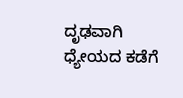ದೃಢವಾಗಿ ಧ್ಯೇಯದ ಕಡೆಗೆ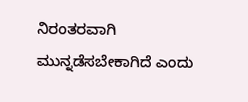ನಿರಂತರವಾಗಿ ಮುನ್ನಡೆಸಬೇಕಾಗಿದೆ ಎಂದು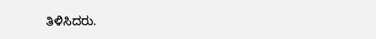ತಿಳಿಸಿದರು.